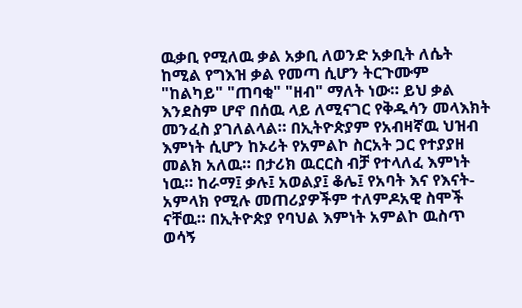ዉቃቢ የሚለዉ ቃል አቃቢ ለወንድ አቃቢት ለሴት ከሚል የግእዝ ቃል የመጣ ሲሆን ትርጉሙም "ከልካይ" "ጠባቂ" "ዘብ" ማለት ነው። ይህ ቃል እንደስም ሆኖ በሰዉ ላይ ለሚናገር የቅዱሳን መላእክት መንፈስ ያገለልላል። በኢትዮጵያም የአብዛኛዉ ህዝብ እምነት ሲሆን ከኦሪት የአምልኮ ስርአት ጋር የተያያዘ መልክ አለዉ። በታሪክ ዉርርስ ብቻ የተላለፈ እምነት ነዉ። ከራማ፤ ቃሉ፤ አወልያ፤ ቆሌ፤ የአባት እና የእናት-አምላክ የሚሉ መጠሪያዎችም ተለምዶአዊ ስሞች ናቸዉ። በኢትዮጵያ የባህል እምነት አምልኮ ዉስጥ ወሳኝ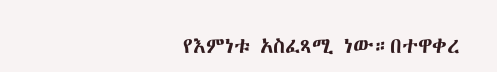የእምነቱ አስፈጻሚ ነው።በተዋቀረ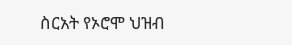ስርአት የኦሮሞ ህዝብ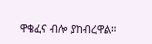ዋቄፈና ብሎ ያከብረዋል።